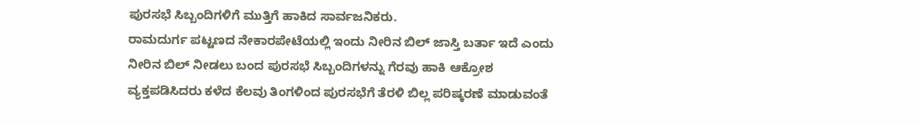ಪುರಸಭೆ ಸಿಬ್ಬಂದಿಗಳಿಗೆ ಮುತ್ತಿಗೆ ಹಾಕಿದ ಸಾರ್ವಜನಿಕರು.
ರಾಮದುರ್ಗ ಪಟ್ಟಣದ ನೇಕಾರಪೇಟೆಯಲ್ಲಿ ಇಂದು ನೀರಿನ ಬಿಲ್ ಜಾಸ್ತಿ ಬರ್ತಾ ಇದೆ ಎಂದು ನೀರಿನ ಬಿಲ್ ನೀಡಲು ಬಂದ ಪುರಸಭೆ ಸಿಬ್ಬಂದಿಗಳನ್ನು ಗೆರವು ಹಾಕಿ ಆಕ್ರೋಶ ವ್ಯಕ್ತಪಡಿಸಿದರು ಕಳೆದ ಕೆಲವು ತಿಂಗಳಿಂದ ಪುರಸಭೆಗೆ ತೆರಳಿ ಬಿಲ್ಲ ಪರಿಷ್ಕರಣೆ ಮಾಡುವಂತೆ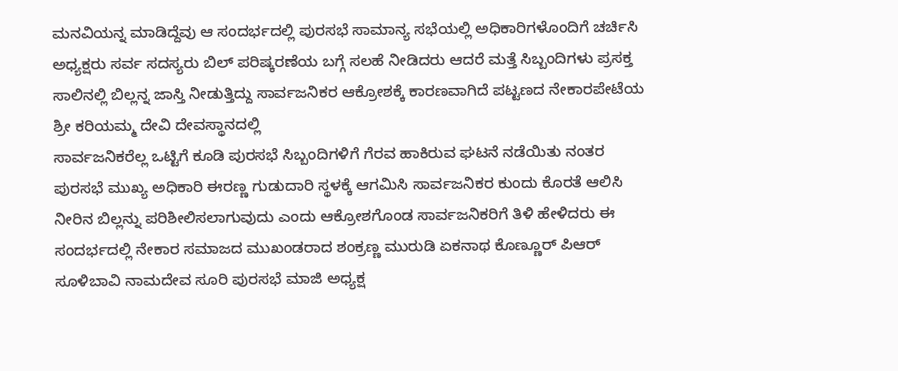ಮನವಿಯನ್ನ ಮಾಡಿದ್ದೆವು ಆ ಸಂದರ್ಭದಲ್ಲಿ ಪುರಸಭೆ ಸಾಮಾನ್ಯ ಸಭೆಯಲ್ಲಿ ಅಧಿಕಾರಿಗಳೊಂದಿಗೆ ಚರ್ಚಿಸಿ ಅಧ್ಯಕ್ಷರು ಸರ್ವ ಸದಸ್ಯರು ಬಿಲ್ ಪರಿಷ್ಕರಣೆಯ ಬಗ್ಗೆ ಸಲಹೆ ನೀಡಿದರು ಆದರೆ ಮತ್ತೆ ಸಿಬ್ಬಂದಿಗಳು ಪ್ರಸಕ್ತ ಸಾಲಿನಲ್ಲಿ ಬಿಲ್ಲನ್ನ ಜಾಸ್ತಿ ನೀಡುತ್ತಿದ್ದು ಸಾರ್ವಜನಿಕರ ಆಕ್ರೋಶಕ್ಕೆ ಕಾರಣವಾಗಿದೆ ಪಟ್ಟಣದ ನೇಕಾರಪೇಟೆಯ ಶ್ರೀ ಕರಿಯಮ್ಮ ದೇವಿ ದೇವಸ್ಥಾನದಲ್ಲಿ
ಸಾರ್ವಜನಿಕರೆಲ್ಲ ಒಟ್ಟಿಗೆ ಕೂಡಿ ಪುರಸಭೆ ಸಿಬ್ಬಂದಿಗಳಿಗೆ ಗೆರವ ಹಾಕಿರುವ ಘಟನೆ ನಡೆಯಿತು ನಂತರ ಪುರಸಭೆ ಮುಖ್ಯ ಅಧಿಕಾರಿ ಈರಣ್ಣ ಗುಡುದಾರಿ ಸ್ಥಳಕ್ಕೆ ಆಗಮಿಸಿ ಸಾರ್ವಜನಿಕರ ಕುಂದು ಕೊರತೆ ಆಲಿಸಿ ನೀರಿನ ಬಿಲ್ಲನ್ನು ಪರಿಶೀಲಿಸಲಾಗುವುದು ಎಂದು ಆಕ್ರೋಶಗೊಂಡ ಸಾರ್ವಜನಿಕರಿಗೆ ತಿಳಿ ಹೇಳಿದರು ಈ ಸಂದರ್ಭದಲ್ಲಿ ನೇಕಾರ ಸಮಾಜದ ಮುಖಂಡರಾದ ಶಂಕ್ರಣ್ಣ ಮುರುಡಿ ಏಕನಾಥ ಕೊಣ್ಣೂರ್ ಪಿಆರ್ ಸೂಳಿಬಾವಿ ನಾಮದೇವ ಸೂರಿ ಪುರಸಭೆ ಮಾಜಿ ಅಧ್ಯಕ್ಷ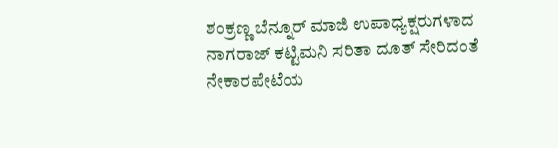ಶಂಕ್ರಣ್ಣ ಬೆನ್ನೂರ್ ಮಾಜಿ ಉಪಾಧ್ಯಕ್ಷರುಗಳಾದ ನಾಗರಾಜ್ ಕಟ್ಟಿಮನಿ ಸರಿತಾ ದೂತ್ ಸೇರಿದಂತೆ ನೇಕಾರಪೇಟೆಯ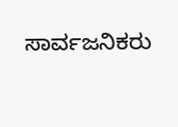ಸಾರ್ವಜನಿಕರು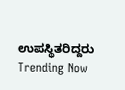ಉಪಸ್ಥಿತರಿದ್ದರು
Trending Now